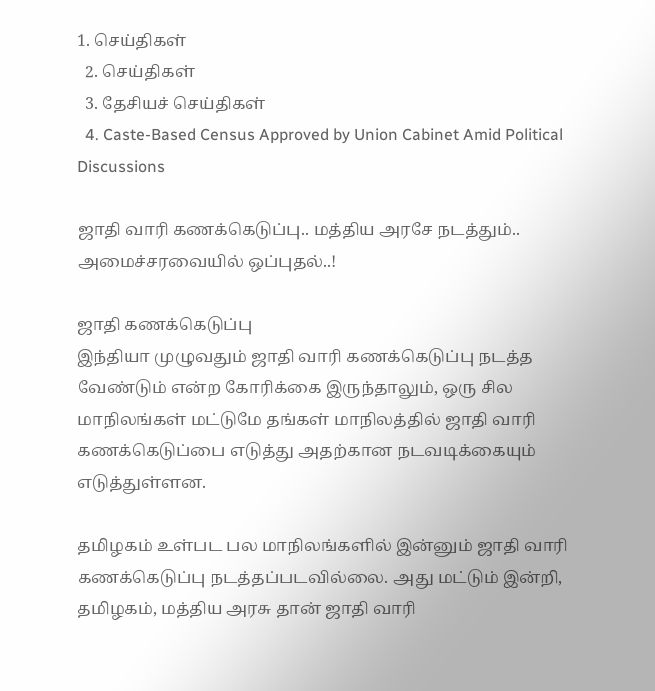1. செய்திகள்
  2. செய்திகள்
  3. தேசியச் செய்திகள்
  4. Caste-Based Census Approved by Union Cabinet Amid Political Discussions

ஜாதி வாரி கணக்கெடுப்பு.. மத்திய அரசே நடத்தும்.. அமைச்சரவையில் ஒப்புதல்..!

ஜாதி கணக்கெடுப்பு
இந்தியா முழுவதும் ஜாதி வாரி கணக்கெடுப்பு நடத்த வேண்டும் என்ற கோரிக்கை இருந்தாலும், ஒரு சில மாநிலங்கள் மட்டுமே தங்கள் மாநிலத்தில் ஜாதி வாரி கணக்கெடுப்பை எடுத்து அதற்கான நடவடிக்கையும் எடுத்துள்ளன.

தமிழகம் உள்பட பல மாநிலங்களில் இன்னும் ஜாதி வாரி கணக்கெடுப்பு நடத்தப்படவில்லை. அது மட்டும் இன்றி, தமிழகம், மத்திய அரசு தான் ஜாதி வாரி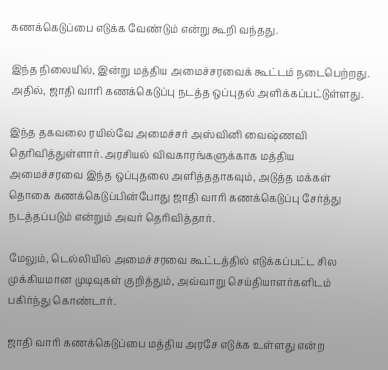கணக்கெடுப்பை எடுக்க வேண்டும் என்று கூறி வந்தது.

இந்த நிலையில், இன்று மத்திய அமைச்சரவைக் கூட்டம் நடைபெற்றது. அதில், ஜாதி வாரி கணக்கெடுப்பு நடத்த ஒப்புதல் அளிக்கப்பட்டுள்ளது.

இந்த தகவலை ரயில்வே அமைச்சர் அஸ்வினி வைஷ்ணவி தெரிவித்துள்ளார். அரசியல் விவகாரங்களுக்காக மத்திய அமைச்சரவை இந்த ஒப்புதலை அளித்ததாகவும், அடுத்த மக்கள் தொகை கணக்கெடுப்பின்போது ஜாதி வாரி கணக்கெடுப்பு சேர்த்து நடத்தப்படும் என்றும் அவர் தெரிவித்தார்.

மேலும், டெல்லியில் அமைச்சரவை கூட்டத்தில் எடுக்கப்பட்ட சில முக்கியமான முடிவுகள் குறித்தும், அவ்வாறு செய்தியாளர்களிடம் பகிர்ந்து கொண்டார்.

ஜாதி வாரி கணக்கெடுப்பை மத்திய அரசே எடுக்க உள்ளது என்ற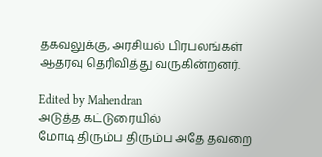தகவலுக்கு, அரசியல் பிரபலங்கள் ஆதரவு தெரிவித்து வருகின்றனர்.

Edited by Mahendran
அடுத்த கட்டுரையில்
மோடி திரும்ப திரும்ப அதே தவறை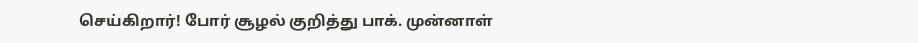செய்கிறார்! போர் சூழல் குறித்து பாக். முன்னாள்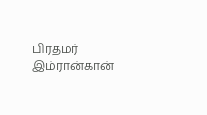பிரதமர் இம்ரான்கான்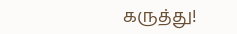கருத்து!